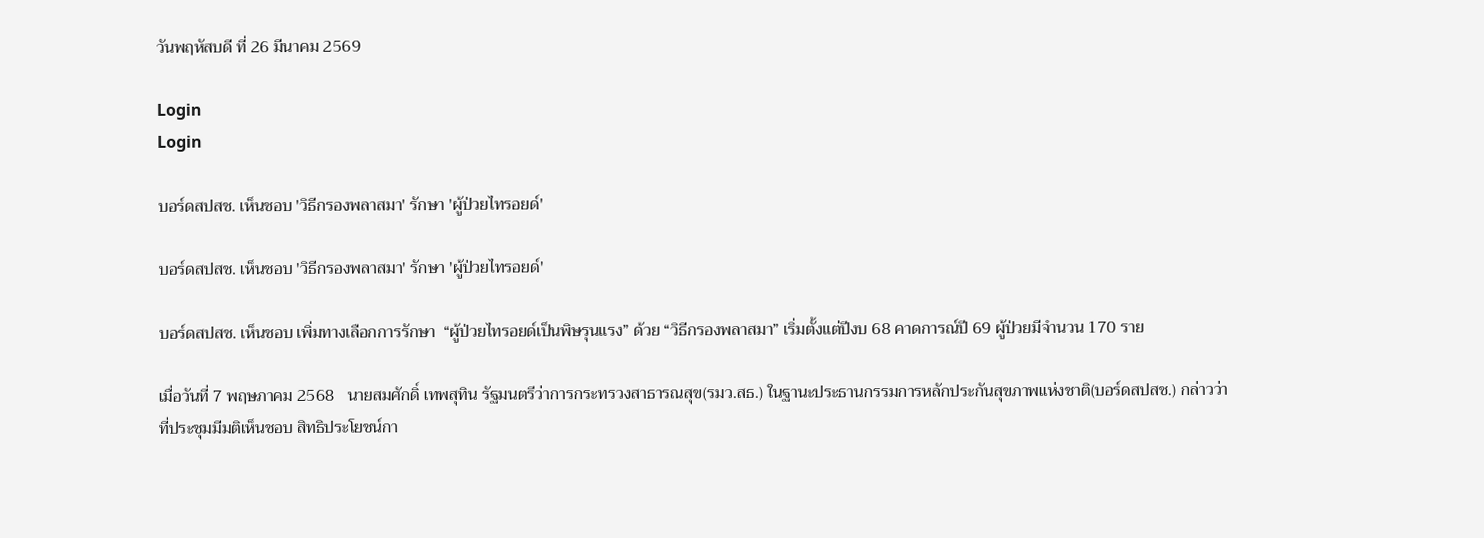วันพฤหัสบดี ที่ 26 มีนาคม 2569

Login
Login

บอร์ดสปสช. เห็นชอบ 'วิธีกรองพลาสมา' รักษา 'ผู้ป่วยไทรอยด์'

บอร์ดสปสช. เห็นชอบ 'วิธีกรองพลาสมา' รักษา 'ผู้ป่วยไทรอยด์'

บอร์ดสปสช. เห็นชอบ เพิ่มทางเลือกการรักษา  “ผู้ป่วยไทรอยด์เป็นพิษรุนแรง” ด้วย “วิธีกรองพลาสมา” เริ่มตั้งแต่ปีงบ 68 คาดการณ์ปี 69 ผู้ป่วยมีจำนวน 170 ราย

เมื่อวันที่ 7 พฤษภาคม 2568   นายสมศักดิ์ เทพสุทิน รัฐมนตรีว่าการกระทรวงสาธารณสุข(รมว.สธ.) ในฐานะประธานกรรมการหลักประกันสุขภาพแห่งชาติ(บอร์ดสปสช.) กล่าวว่า ที่ประชุมมีมติเห็นชอบ สิทธิประโยชน์กา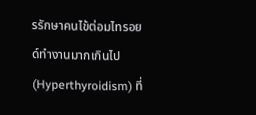รรักษาคนไข้ต่อมไทรอยด์ทำงานมากเกินไป (Hyperthyroidism) ที่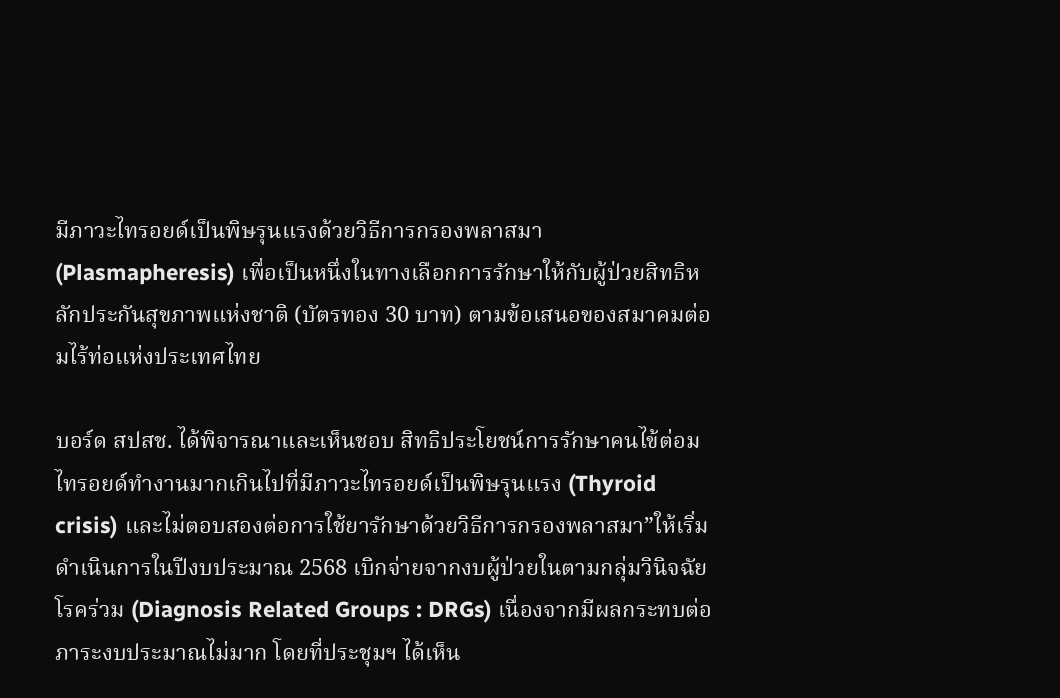มีภาวะไทรอยด์เป็นพิษรุนแรงด้วยวิธีการกรองพลาสมา (Plasmapheresis) เพื่อเป็นหนึ่งในทางเลือกการรักษาให้กับผู้ป่วยสิทธิหลักประกันสุขภาพแห่งชาติ (บัตรทอง 30 บาท) ตามข้อเสนอของสมาคมต่อมไร้ท่อแห่งประเทศไทย

บอร์ด สปสช. ได้พิจารณาและเห็นชอบ สิทธิประโยชน์การรักษาคนไข้ต่อมไทรอยด์ทำงานมากเกินไปที่มีภาวะไทรอยด์เป็นพิษรุนแรง (Thyroid crisis) และไม่ตอบสองต่อการใช้ยารักษาด้วยวิธีการกรองพลาสมา”ให้เริ่มดำเนินการในปีงบประมาณ 2568 เบิกจ่ายจากงบผู้ป่วยในตามกลุ่มวินิจฉัยโรคร่วม (Diagnosis Related Groups : DRGs) เนื่องจากมีผลกระทบต่อภาระงบประมาณไม่มาก โดยที่ประชุมฯ ได้เห็น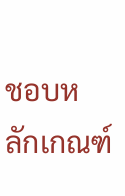ชอบหลักเกณฑ์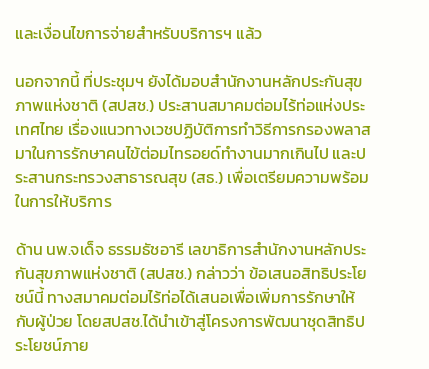และเงื่อนไขการจ่ายสำหรับบริการฯ แล้ว

นอกจากนี้ ที่ประชุมฯ ยังได้มอบสำนักงานหลักประกันสุขภาพแห่งชาติ (สปสช.) ประสานสมาคมต่อมไร้ท่อแห่งประเทศไทย เรื่องแนวทางเวชปฏิบัติการทำวิธีการกรองพลาสมาในการรักษาคนไข้ต่อมไทรอยด์ทำงานมากเกินไป และประสานกระทรวงสาธารณสุข (สธ.) เพื่อเตรียมความพร้อมในการให้บริการ

ด้าน นพ.จเด็จ ธรรมธัชอารี เลขาธิการสำนักงานหลักประกันสุขภาพแห่งชาติ (สปสช.) กล่าวว่า ข้อเสนอสิทธิประโยชน์นี้ ทางสมาคมต่อมไร้ท่อได้เสนอเพื่อเพิ่มการรักษาให้กับผู้ป่วย โดยสปสช.ได้นำเข้าสู่โครงการพัฒนาชุดสิทธิประโยชน์ภาย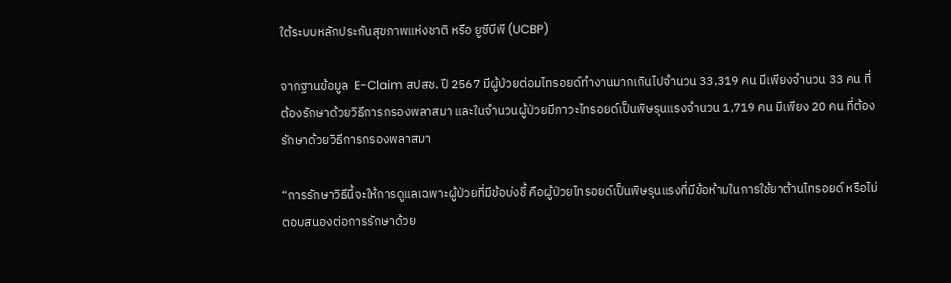ใต้ระบบหลักประกันสุขภาพแห่งชาติ หรือ ยูซีบีพี (UCBP)

จากฐานข้อมูล  E-Claim สปสช. ปี 2567 มีผู้ป่วยต่อมไทรอยด์ทำงานมากเกินไปจำนวน 33,319 คน มีเพียงจำนวน 33 คน ที่ต้องรักษาด้วยวิธีการกรองพลาสมา และในจำนวนผู้ป่วยมีภาวะไทรอยด์เป็นพิษรุนแรงจำนวน 1,719 คน มีเพียง 20 คน ที่ต้องรักษาด้วยวิธีการกรองพลาสมา

“การรักษาวิธีนี้จะให้การดูแลเฉพาะผู้ป่วยที่มีข้อบ่งชี้ คือผู้ป่วยไทรอยด์เป็นพิษรุนแรงที่มีข้อห้ามในการใช้ยาต้านไทรอยด์ หรือไม่ตอบสนองต่อการรักษาด้วย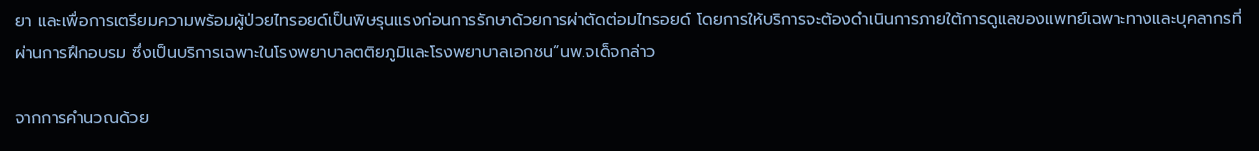ยา และเพื่อการเตรียมความพร้อมผู้ป่วยไทรอยด์เป็นพิษรุนแรงก่อนการรักษาด้วยการผ่าตัดต่อมไทรอยด์ โดยการให้บริการจะต้องดำเนินการภายใต้การดูแลของแพทย์เฉพาะทางและบุคลากรที่ผ่านการฝึกอบรม ซึ่งเป็นบริการเฉพาะในโรงพยาบาลตติยภูมิและโรงพยาบาลเอกชน”นพ.จเด็จกล่าว

จากการคำนวณด้วย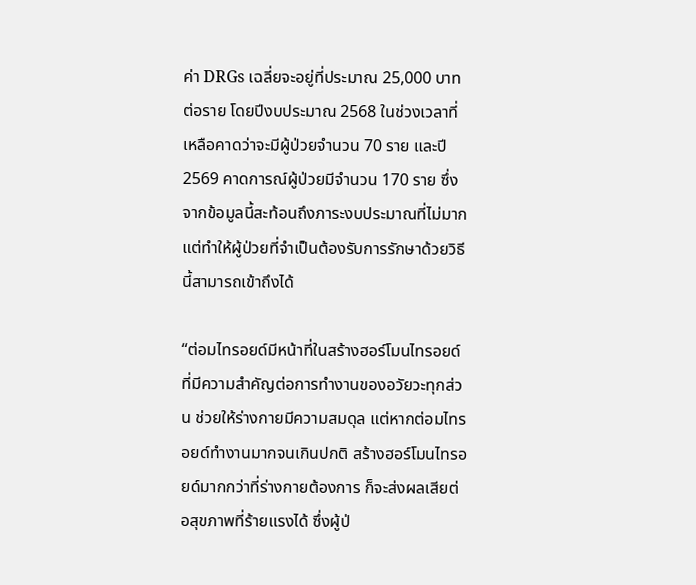ค่า DRGs เฉลี่ยจะอยู่ที่ประมาณ 25,000 บาทต่อราย โดยปีงบประมาณ 2568 ในช่วงเวลาที่เหลือคาดว่าจะมีผู้ป่วยจำนวน 70 ราย และปี 2569 คาดการณ์ผู้ป่วยมีจำนวน 170 ราย ซึ่งจากข้อมูลนี้สะท้อนถึงภาระงบประมาณที่ไม่มาก แต่ทำให้ผู้ป่วยที่จำเป็นต้องรับการรักษาด้วยวิธีนี้สามารถเข้าถึงได้

“ต่อมไทรอยด์มีหน้าที่ในสร้างฮอร์โมนไทรอยด์ที่มีความสำคัญต่อการทำงานของอวัยวะทุกส่วน ช่วยให้ร่างกายมีความสมดุล แต่หากต่อมไทรอยด์ทำงานมากจนเกินปกติ สร้างฮอร์โมนไทรอยด์มากกว่าที่ร่างกายต้องการ ก็จะส่งผลเสียต่อสุขภาพที่ร้ายแรงได้ ซึ่งผู้ป่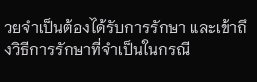วยจำเป็นต้องได้รับการรักษา และเข้าถึงวิธีการรักษาที่จำเป็นในกรณี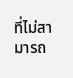ที่ไม่สามารถ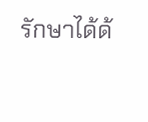รักษาได้ด้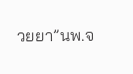วยยา”นพ.จ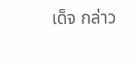เด็จ กล่าว